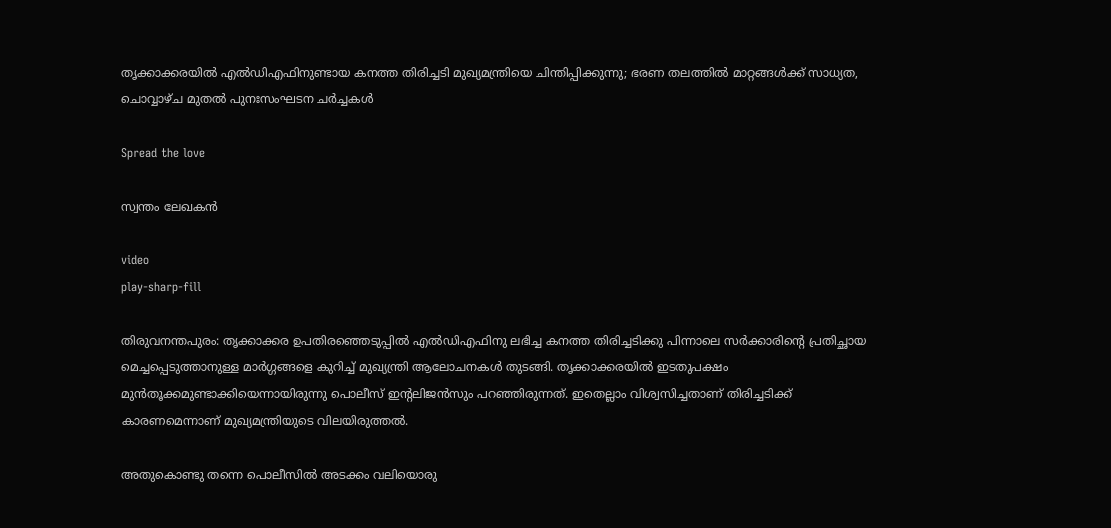തൃക്കാക്കരയിൽ എൽഡിഎഫിനുണ്ടായ കനത്ത തിരിച്ചടി മുഖ്യമന്ത്രിയെ ചിന്തിപ്പിക്കുന്നു; ഭരണ തലത്തിൽ മാറ്റങ്ങൾക്ക് സാധ്യത, ചൊവ്വാഴ്ച മുതൽ പുനഃസംഘടന ചർച്ചകൾ

Spread the love

സ്വന്തം ലേഖകൻ

video
play-sharp-fill

തിരുവനന്തപുരം: തൃക്കാക്കര ഉപതിരഞ്ഞെടുപ്പിൽ എൽഡിഎഫിനു ലഭിച്ച കനത്ത തിരിച്ചടിക്കു പിന്നാലെ സർക്കാരിന്റെ പ്രതിച്ഛായ മെച്ചപ്പെടുത്താനുള്ള മാർഗ്ഗങ്ങളെ കുറിച്ച് മുഖ്യന്ത്രി ആലോചനകൾ തുടങ്ങി. തൃക്കാക്കരയിൽ ഇടതുപക്ഷം മുൻതൂക്കമുണ്ടാക്കിയെന്നായിരുന്നു പൊലീസ് ഇന്റലിജൻസും പറഞ്ഞിരുന്നത്. ഇതെല്ലാം വിശ്വസിച്ചതാണ് തിരിച്ചടിക്ക് കാരണമെന്നാണ് മുഖ്യമന്ത്രിയുടെ വിലയിരുത്തൽ.

അതുകൊണ്ടു തന്നെ പൊലീസിൽ അടക്കം വലിയൊരു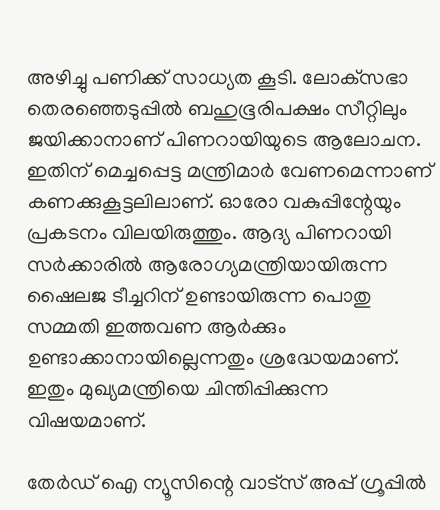അഴിച്ചു പണിക്ക് സാധ്യത കൂടി. ലോക്‌സഭാ തെരഞ്ഞെടുപ്പിൽ ബഹുഭൂരിപക്ഷം സീറ്റിലും ജയിക്കാനാണ് പിണറായിയുടെ ആലോചന. ഇതിന് മെച്ചപ്പെട്ട മന്ത്രിമാർ വേണമെന്നാണ് കണക്കുകൂട്ടലിലാണ്. ഓരോ വകുപ്പിന്റേയും പ്രകടനം വിലയിരുത്തും. ആദ്യ പിണറായി സർക്കാരിൽ ആരോഗ്യമന്ത്രിയായിരുന്ന ഷൈലജ ടീച്ചറിന് ഉണ്ടായിരുന്ന പൊതു സമ്മതി ഇത്തവണ ആർക്കും ഉണ്ടാക്കാനായില്ലെന്നതും ശ്രദ്ധേയമാണ്. ഇതും മുഖ്യമന്ത്രിയെ ചിന്തിപ്പിക്കുന്ന വിഷയമാണ്.

തേർഡ് ഐ ന്യൂസിന്റെ വാട്സ് അപ്പ് ഗ്രൂപ്പിൽ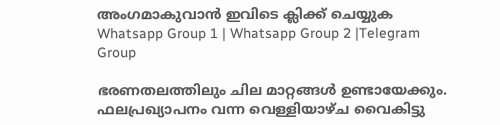അംഗമാകുവാൻ ഇവിടെ ക്ലിക്ക് ചെയ്യുക
Whatsapp Group 1 | Whatsapp Group 2 |Telegram Group

ഭരണതലത്തിലും ചില മാറ്റങ്ങൾ ഉണ്ടായേക്കും. ഫലപ്രഖ്യാപനം വന്ന വെള്ളിയാഴ്ച വൈകിട്ടു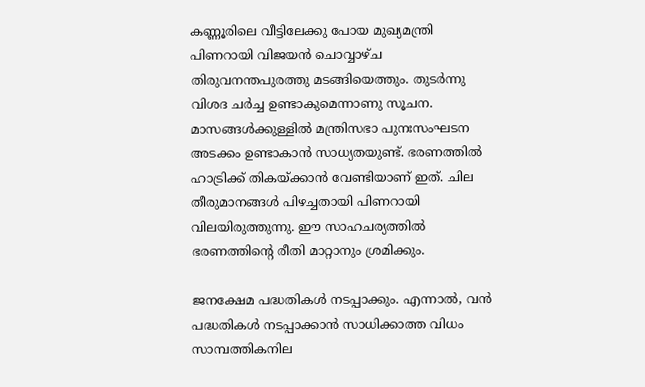കണ്ണൂരിലെ വീട്ടിലേക്കു പോയ മുഖ്യമന്ത്രി പിണറായി വിജയൻ ചൊവ്വാഴ്ച തിരുവനന്തപുരത്തു മടങ്ങിയെത്തും. തുടർന്നു വിശദ ചർച്ച ഉണ്ടാകുമെന്നാണു സൂചന. മാസങ്ങൾക്കുള്ളിൽ മന്ത്രിസഭാ പുനഃസംഘടന അടക്കം ഉണ്ടാകാൻ സാധ്യതയുണ്ട്. ഭരണത്തിൽ ഹാട്രിക്ക് തികയ്ക്കാൻ വേണ്ടിയാണ് ഇത്. ചില തീരുമാനങ്ങൾ പിഴച്ചതായി പിണറായി വിലയിരുത്തുന്നു. ഈ സാഹചര്യത്തിൽ ഭരണത്തിന്റെ രീതി മാറ്റാനും ശ്രമിക്കും.

ജനക്ഷേമ പദ്ധതികൾ നടപ്പാക്കും. എന്നാൽ, വൻ പദ്ധതികൾ നടപ്പാക്കാൻ സാധിക്കാത്ത വിധം സാമ്പത്തികനില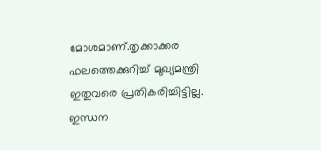മോശമാണ്.തൃക്കാക്കര ഫലത്തെക്കുറിച്ച് മുഖ്യമന്ത്രി ഇതുവരെ പ്രതികരിച്ചിട്ടില്ല. ഇന്ധന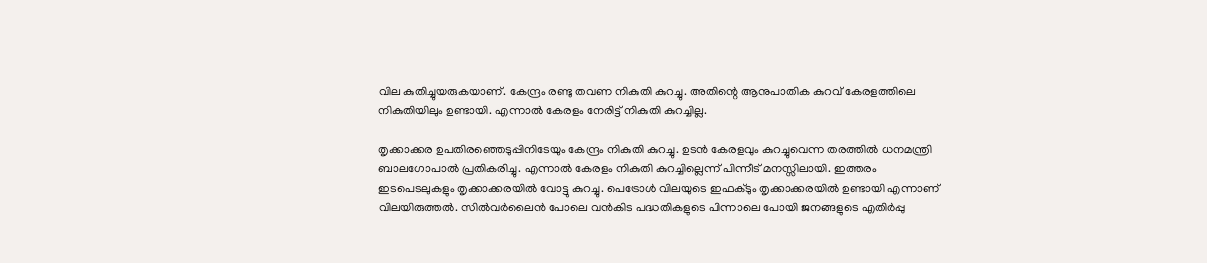വില കുതിച്ചുയരുകയാണ്. കേന്ദ്രം രണ്ടു തവണ നികുതി കുറച്ചു. അതിന്റെ ആനുപാതിക കുറവ് കേരളത്തിലെ നികുതിയിലും ഉണ്ടായി. എന്നാൽ കേരളം നേരിട്ട് നികുതി കുറച്ചില്ല.

തൃക്കാക്കര ഉപതിരഞ്ഞെടുപ്പിനിടേയും കേന്ദ്രം നികുതി കുറച്ചു. ഉടൻ കേരളവും കുറച്ചുവെന്ന തരത്തിൽ ധനമന്ത്രി ബാലഗോപാൽ പ്രതികരിച്ചു. എന്നാൽ കേരളം നികുതി കുറച്ചില്ലെന്ന് പിന്നീട് മനസ്സിലായി. ഇത്തരം ഇടപെടലുകളും തൃക്കാക്കരയിൽ വോട്ടു കുറച്ചു. പെട്രോൾ വിലയുടെ ഇഫക്ടും തൃക്കാക്കരയിൽ ഉണ്ടായി എന്നാണ് വിലയിരുത്തൽ. സിൽവർലൈൻ പോലെ വൻകിട പദ്ധതികളുടെ പിന്നാലെ പോയി ജനങ്ങളുടെ എതിർപ്പു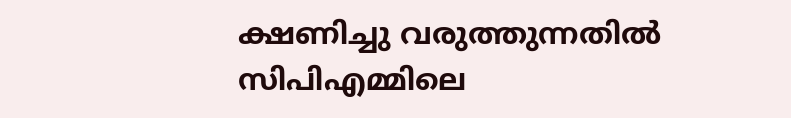ക്ഷണിച്ചു വരുത്തുന്നതിൽ സിപിഎമ്മിലെ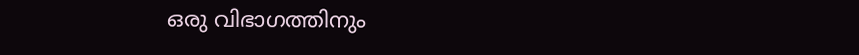ഒരു വിഭാഗത്തിനും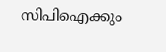സിപിഐക്കും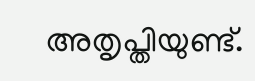അതൃപ്തിയുണ്ട്.